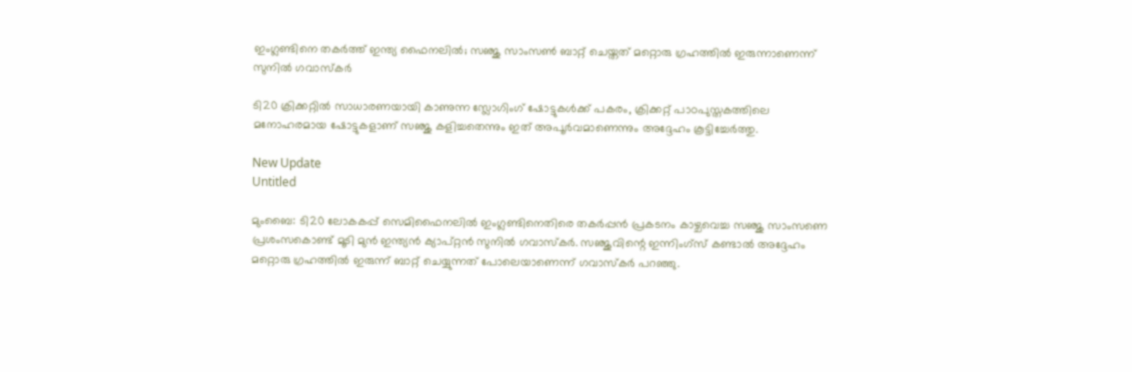ഇംഗ്ലണ്ടിനെ തകർത്ത് ഇന്ത്യ ഫൈനലിൽ; സഞ്ജു സാംസൺ ബാറ്റ് ചെയ്തത് മറ്റൊരു ഗ്രഹത്തിൽ ഇരുന്നാണെന്ന് സുനിൽ ഗവാസ്‌കർ

ടി20 ക്രിക്കറ്റില്‍ സാധാരണയായി കാണുന്ന സ്ലോഗിംഗ് ഷോട്ടുകള്‍ക്ക് പകരം, ക്രിക്കറ്റ് പാഠപുസ്തകത്തിലെ മനോഹരമായ ഷോട്ടുകളാണ് സഞ്ജു കളിച്ചതെന്നും ഇത് അപൂര്‍വമാണെന്നും അദ്ദേഹം കൂട്ടിച്ചേര്‍ത്തു.

New Update
Untitled

മുംബൈ: ടി20 ലോകകപ്പ് സെമിഫൈനലില്‍ ഇംഗ്ലണ്ടിനെതിരെ തകര്‍പ്പന്‍ പ്രകടനം കാഴ്ചവെച്ച സഞ്ജു സാംസണെ പ്രശംസകൊണ്ട് മൂടി മുന്‍ ഇന്ത്യന്‍ ക്യാപ്റ്റന്‍ സുനില്‍ ഗവാസ്‌കര്‍. സഞ്ജുവിന്റെ ഇന്നിംഗ്സ് കണ്ടാല്‍ അദ്ദേഹം മറ്റൊരു ഗ്രഹത്തില്‍ ഇരുന്ന് ബാറ്റ് ചെയ്യുന്നത് പോലെയാണെന്ന് ഗവാസ്‌കര്‍ പറഞ്ഞു.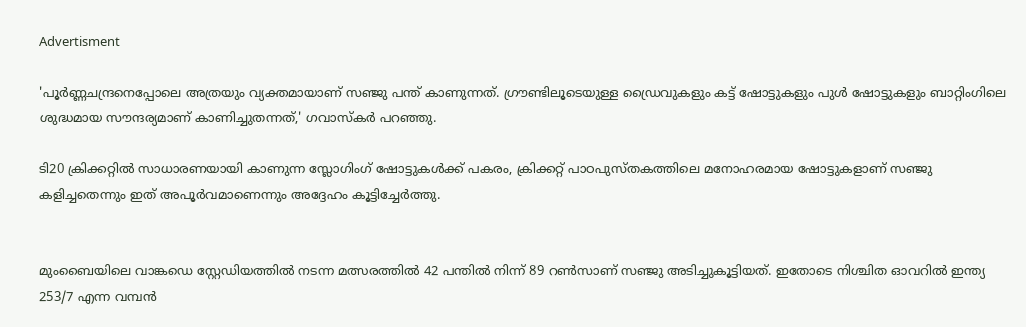Advertisment

'പൂര്‍ണ്ണചന്ദ്രനെപ്പോലെ അത്രയും വ്യക്തമായാണ് സഞ്ജു പന്ത് കാണുന്നത്. ഗ്രൗണ്ടിലൂടെയുള്ള ഡ്രൈവുകളും കട്ട് ഷോട്ടുകളും പുള്‍ ഷോട്ടുകളും ബാറ്റിംഗിലെ ശുദ്ധമായ സൗന്ദര്യമാണ് കാണിച്ചുതന്നത്,' ഗവാസ്‌കര്‍ പറഞ്ഞു.

ടി20 ക്രിക്കറ്റില്‍ സാധാരണയായി കാണുന്ന സ്ലോഗിംഗ് ഷോട്ടുകള്‍ക്ക് പകരം, ക്രിക്കറ്റ് പാഠപുസ്തകത്തിലെ മനോഹരമായ ഷോട്ടുകളാണ് സഞ്ജു കളിച്ചതെന്നും ഇത് അപൂര്‍വമാണെന്നും അദ്ദേഹം കൂട്ടിച്ചേര്‍ത്തു.


മുംബൈയിലെ വാങ്കഡെ സ്റ്റേഡിയത്തില്‍ നടന്ന മത്സരത്തില്‍ 42 പന്തില്‍ നിന്ന് 89 റണ്‍സാണ് സഞ്ജു അടിച്ചുകൂട്ടിയത്. ഇതോടെ നിശ്ചിത ഓവറില്‍ ഇന്ത്യ 253/7 എന്ന വമ്പന്‍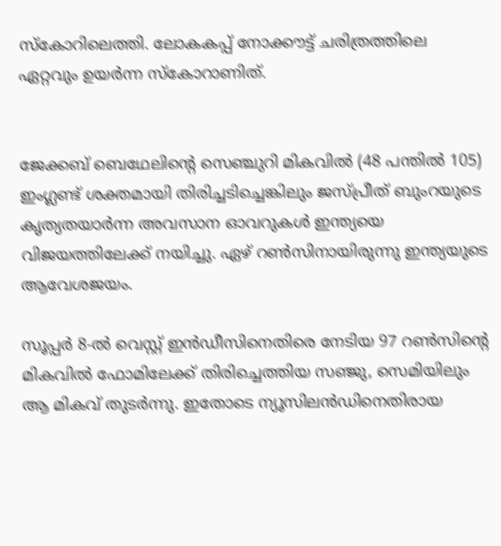സ്‌കോറിലെത്തി. ലോകകപ്പ് നോക്കൗട്ട് ചരിത്രത്തിലെ ഏറ്റവും ഉയര്‍ന്ന സ്‌കോറാണിത്.


ജേക്കബ് ബെഥേലിന്റെ സെഞ്ചുറി മികവില്‍ (48 പന്തില്‍ 105) ഇംഗ്ലണ്ട് ശക്തമായി തിരിച്ചടിച്ചെങ്കിലും ജസ്പ്രീത് ബുംറയുടെ കൃത്യതയാര്‍ന്ന അവസാന ഓവറുകള്‍ ഇന്ത്യയെ വിജയത്തിലേക്ക് നയിച്ചു. ഏഴ് റണ്‍സിനായിരുന്നു ഇന്ത്യയുടെ ആവേശജയം.

സൂപ്പര്‍ 8-ല്‍ വെസ്റ്റ് ഇന്‍ഡീസിനെതിരെ നേടിയ 97 റണ്‍സിന്റെ മികവില്‍ ഫോമിലേക്ക് തിരിച്ചെത്തിയ സഞ്ജു, സെമിയിലും ആ മികവ് തുടര്‍ന്നു. ഇതോടെ ന്യൂസിലന്‍ഡിനെതിരായ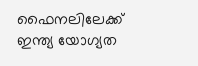ഫൈനലിലേക്ക് ഇന്ത്യ യോഗ്യത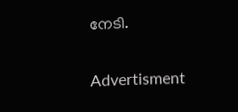നേടി.

Advertisment